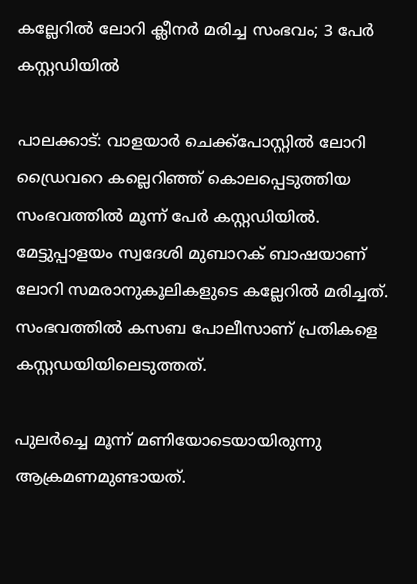കല്ലേറില്‍ ലോറി ക്ലീനര്‍ മരിച്ച സംഭവം; 3 പേര്‍ കസ്റ്റഡിയില്‍

പാലക്കാട്: വാളയാര്‍ ചെക്ക്‌പോസ്റ്റില്‍ ലോറി ഡ്രൈവറെ കല്ലെറിഞ്ഞ് കൊലപ്പെടുത്തിയ സംഭവത്തില്‍ മൂന്ന് പേര്‍ കസ്റ്റഡിയില്‍. മേട്ടുപ്പാളയം സ്വദേശി മുബാറക് ബാഷയാണ് ലോറി സമരാനുകൂലികളുടെ കല്ലേറില്‍ മരിച്ചത്. സംഭവത്തില്‍ കസബ പോലീസാണ് പ്രതികളെ കസ്റ്റഡയിയിലെടുത്തത്.

പുലര്‍ച്ചെ മൂന്ന് മണിയോടെയായിരുന്നു ആക്രമണമുണ്ടായത്.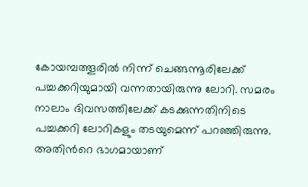കോയമ്പത്തൂരില്‍ നിന്ന് ചെങ്ങന്നൂരിലേക്ക് പച്ചക്കറിയുമായി വന്നതായിരുന്നു ലോറി. സമരം നാലാം ദിവസത്തിലേക്ക് കടക്കുന്നതിനിടെ പച്ചക്കറി ലോറികളും തടയുമെന്ന് പറഞ്ഞിരുന്നു. അതിന്‍റെ ഭാഗമായാണ്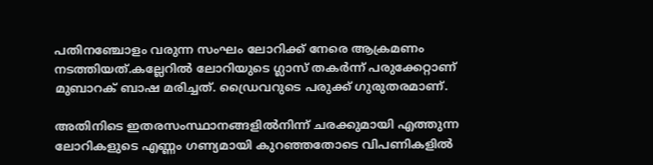പതിനഞ്ചോളം വരുന്ന സംഘം ലോറിക്ക് നേരെ ആക്രമണം നടത്തിയത്.കല്ലേറില്‍ ലോറിയുടെ ഗ്ലാസ് തകര്‍ന്ന് പരുക്കേറ്റാണ് മുബാറക് ബാഷ മരിച്ചത്. ഡ്രൈവറുടെ പരുക്ക് ഗുരുതരമാണ്.

അതിനിടെ ഇതരസംസ്ഥാനങ്ങളില്‍നിന്ന് ചരക്കുമായി എത്തുന്ന ലോറികളുടെ എണ്ണം ഗണ്യമായി കുറഞ്ഞതോടെ വിപണികളില്‍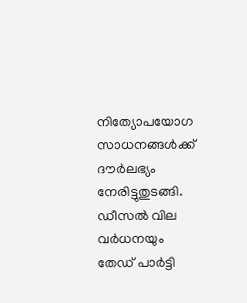നിത്യോപയോഗ സാധനങ്ങള്‍ക്ക് ദൗര്‍ലഭ്യം നേരിട്ടുതുടങ്ങി. ഡീസല്‍ വില വര്‍ധനയും തേഡ് പാര്‍ട്ടി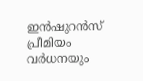ഇന്‍ഷുറന്‍സ് പ്രീമിയം വര്‍ധനയും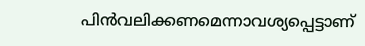പിന്‍വലിക്കണമെന്നാവശ്യപ്പെട്ടാണ്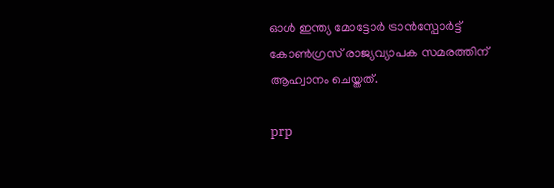ഓള്‍ ഇന്ത്യ മോട്ടോര്‍ ട്രാന്‍സ്പോര്‍ട്ട് കോണ്‍ഗ്രസ് രാജ്യവ്യാപക സമരത്തിന് ആഹ്വാനം ചെയ്തത്.

prp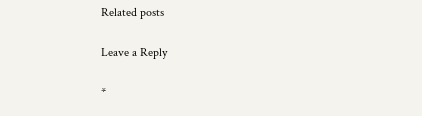Related posts

Leave a Reply

*